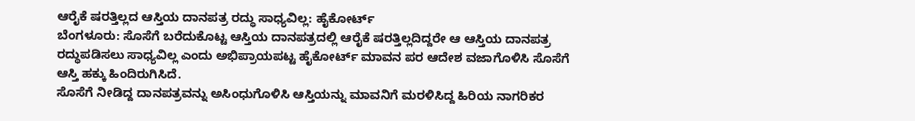ಆರೈಕೆ ಷರತ್ತಿಲ್ಲದ ಆಸ್ತಿಯ ದಾನಪತ್ರ ರದ್ಧು ಸಾಧ್ಯವಿಲ್ಲ: ಹೈಕೋರ್ಟ್
ಬೆಂಗಳೂರು: ಸೊಸೆಗೆ ಬರೆದುಕೊಟ್ಟ ಆಸ್ತಿಯ ದಾನಪತ್ರದಲ್ಲಿ ಆರೈಕೆ ಷರತ್ತಿಲ್ಲದಿದ್ದರೇ ಆ ಆಸ್ತಿಯ ದಾನಪತ್ರ ರದ್ಧುಪಡಿಸಲು ಸಾಧ್ಯವಿಲ್ಲ ಎಂದು ಅಭಿಪ್ರಾಯಪಟ್ಟ ಹೈಕೋರ್ಟ್ ಮಾವನ ಪರ ಆದೇಶ ವಜಾಗೊಳಿಸಿ ಸೊಸೆಗೆ ಆಸ್ತಿ ಹಕ್ಕು ಹಿಂದಿರುಗಿಸಿದೆ.
ಸೊಸೆಗೆ ನೀಡಿದ್ದ ದಾನಪತ್ರವನ್ನು ಅಸಿಂಧುಗೊಳಿಸಿ ಆಸ್ತಿಯನ್ನು ಮಾವನಿಗೆ ಮರಳಿಸಿದ್ದ ಹಿರಿಯ ನಾಗರಿಕರ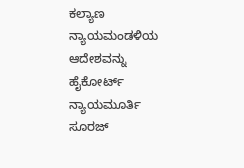ಕಲ್ಯಾಣ ನ್ಯಾಯಮಂಡಳಿಯ ಆದೇಶವನ್ನು ಹೈಕೋರ್ಟ್ ನ್ಯಾಯಮೂರ್ತಿ ಸೂರಜ್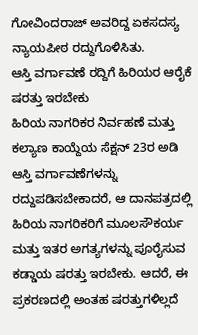ಗೋವಿಂದರಾಜ್ ಅವರಿದ್ದ ಏಕಸದಸ್ಯ ನ್ಯಾಯಪೀಠ ರದ್ದುಗೊಳಿಸಿತು.
ಆಸ್ತಿ ವರ್ಗಾವಣೆ ರದ್ದಿಗೆ ಹಿರಿಯರ ಆರೈಕೆ ಷರತ್ತು ಇರಬೇಕು
ಹಿರಿಯ ನಾಗರಿಕರ ನಿರ್ವಹಣೆ ಮತ್ತು ಕಲ್ಯಾಣ ಕಾಯ್ದೆಯ ಸೆಕ್ಷನ್ 23ರ ಅಡಿ ಆಸ್ತಿ ವರ್ಗಾವಣೆಗಳನ್ನು ರದ್ದುಪಡಿಸಬೇಕಾದರೆ, ಆ ದಾನಪತ್ರದಲ್ಲಿ ಹಿರಿಯ ನಾಗರಿಕರಿಗೆ ಮೂಲಸೌಕರ್ಯ ಮತ್ತು ಇತರ ಅಗತ್ಯಗಳನ್ನು ಪೂರೈಸುವ ಕಡ್ಡಾಯ ಷರತ್ತು ಇರಬೇಕು. ಆದರೆ, ಈ ಪ್ರಕರಣದಲ್ಲಿ ಅಂತಹ ಷರತ್ತುಗಳಿಲ್ಲದೆ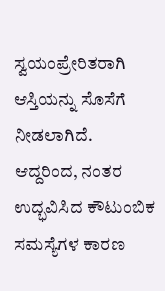ಸ್ವಯಂಪ್ರೇರಿತರಾಗಿ ಆಸ್ತಿಯನ್ನು ಸೊಸೆಗೆ ನೀಡಲಾಗಿದೆ. ಆದ್ದರಿಂದ, ನಂತರ ಉದ್ಭವಿಸಿದ ಕೌಟುಂಬಿಕ ಸಮಸ್ಯೆಗಳ ಕಾರಣ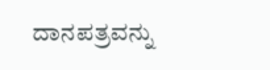ದಾನಪತ್ರವನ್ನು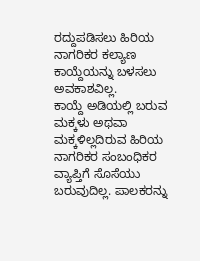ರದ್ದುಪಡಿಸಲು ಹಿರಿಯ ನಾಗರಿಕರ ಕಲ್ಯಾಣ ಕಾಯ್ದೆಯನ್ನು ಬಳಸಲು ಅವಕಾಶವಿಲ್ಲ.
ಕಾಯ್ದೆ ಅಡಿಯಲ್ಲಿ ಬರುವ ಮಕ್ಕಳು ಅಥವಾ ಮಕ್ಕಳಿಲ್ಲದಿರುವ ಹಿರಿಯ ನಾಗರಿಕರ ಸಂಬಂಧಿಕರ ವ್ಯಾಪ್ತಿಗೆ ಸೊಸೆಯು ಬರುವುದಿಲ್ಲ. ಪಾಲಕರನ್ನು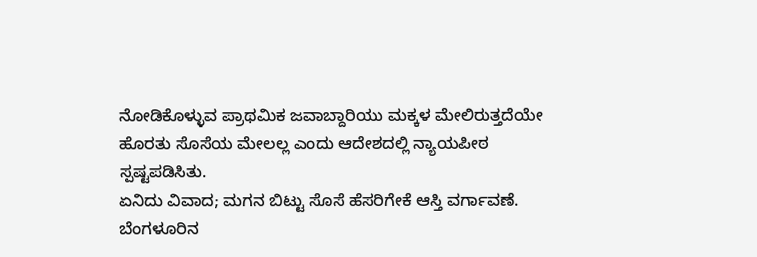ನೋಡಿಕೊಳ್ಳುವ ಪ್ರಾಥಮಿಕ ಜವಾಬ್ದಾರಿಯು ಮಕ್ಕಳ ಮೇಲಿರುತ್ತದೆಯೇ ಹೊರತು ಸೊಸೆಯ ಮೇಲಲ್ಲ ಎಂದು ಆದೇಶದಲ್ಲಿ ನ್ಯಾಯಪೀಠ ಸ್ಪಷ್ಟಪಡಿಸಿತು.
ಏನಿದು ವಿವಾದ; ಮಗನ ಬಿಟ್ಟು ಸೊಸೆ ಹೆಸರಿಗೇಕೆ ಆಸ್ತಿ ವರ್ಗಾವಣೆ.
ಬೆಂಗಳೂರಿನ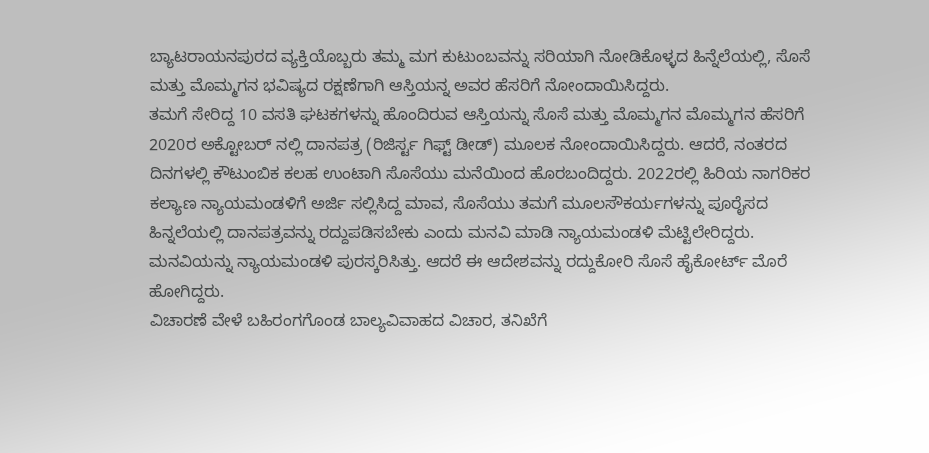ಬ್ಯಾಟರಾಯನಪುರದ ವ್ಯಕ್ತಿಯೊಬ್ಬರು ತಮ್ಮ ಮಗ ಕುಟುಂಬವನ್ನು ಸರಿಯಾಗಿ ನೋಡಿಕೊಳ್ಳದ ಹಿನ್ನೆಲೆಯಲ್ಲಿ, ಸೊಸೆ ಮತ್ತು ಮೊಮ್ಮಗನ ಭವಿಷ್ಯದ ರಕ್ಷಣೆಗಾಗಿ ಆಸ್ತಿಯನ್ನ ಅವರ ಹೆಸರಿಗೆ ನೋಂದಾಯಿಸಿದ್ದರು.
ತಮಗೆ ಸೇರಿದ್ದ 10 ವಸತಿ ಘಟಕಗಳನ್ನು ಹೊಂದಿರುವ ಆಸ್ತಿಯನ್ನು ಸೊಸೆ ಮತ್ತು ಮೊಮ್ಮಗನ ಮೊಮ್ಮಗನ ಹೆಸರಿಗೆ 2020ರ ಅಕ್ಟೋಬರ್ ನಲ್ಲಿ ದಾನಪತ್ರ (ರಿಜಿರ್ಸ್ಟ ಗಿಫ್ಟ್ ಡೀಡ್) ಮೂಲಕ ನೋಂದಾಯಿಸಿದ್ದರು. ಆದರೆ, ನಂತರದ ದಿನಗಳಲ್ಲಿ ಕೌಟುಂಬಿಕ ಕಲಹ ಉಂಟಾಗಿ ಸೊಸೆಯು ಮನೆಯಿಂದ ಹೊರಬಂದಿದ್ದರು. 2022ರಲ್ಲಿ ಹಿರಿಯ ನಾಗರಿಕರ ಕಲ್ಯಾಣ ನ್ಯಾಯಮಂಡಳಿಗೆ ಅರ್ಜಿ ಸಲ್ಲಿಸಿದ್ದ ಮಾವ, ಸೊಸೆಯು ತಮಗೆ ಮೂಲಸೌಕರ್ಯಗಳನ್ನು ಪೂರೈಸದ ಹಿನ್ನಲೆಯಲ್ಲಿ ದಾನಪತ್ರವನ್ನು ರದ್ದುಪಡಿಸಬೇಕು ಎಂದು ಮನವಿ ಮಾಡಿ ನ್ಯಾಯಮಂಡಳಿ ಮೆಟ್ಟಿಲೇರಿದ್ದರು. ಮನವಿಯನ್ನು ನ್ಯಾಯಮಂಡಳಿ ಪುರಸ್ಕರಿಸಿತ್ತು. ಆದರೆ ಈ ಆದೇಶವನ್ನು ರದ್ದುಕೋರಿ ಸೊಸೆ ಹೈಕೋರ್ಟ್ ಮೊರೆ ಹೋಗಿದ್ದರು.
ವಿಚಾರಣೆ ವೇಳೆ ಬಹಿರಂಗಗೊಂಡ ಬಾಲ್ಯವಿವಾಹದ ವಿಚಾರ, ತನಿಖೆಗೆ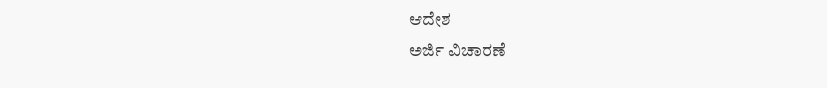ಆದೇಶ
ಅರ್ಜಿ ವಿಚಾರಣೆ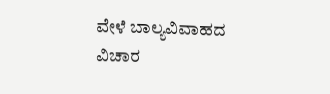ವೇಳೆ ಬಾಲ್ಯವಿವಾಹದ ವಿಚಾರ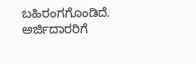ಬಹಿರಂಗಗೊಂಡಿದೆ. ಅರ್ಜಿದಾರರಿಗೆ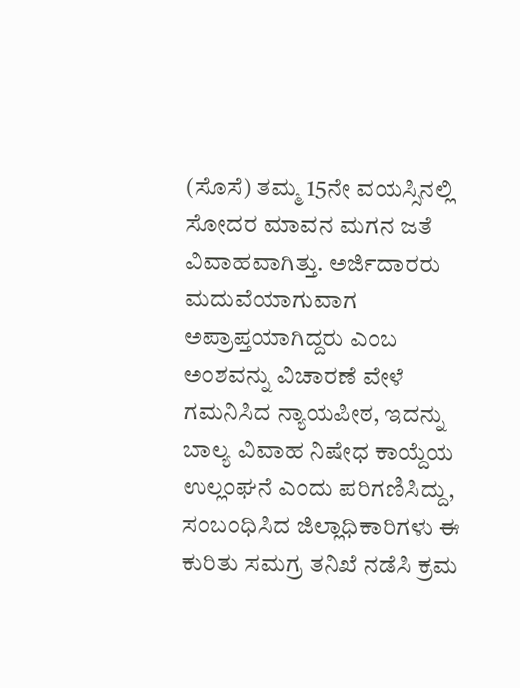(ಸೊಸೆ) ತಮ್ಮ 15ನೇ ವಯಸ್ಸಿನಲ್ಲಿ ಸೋದರ ಮಾವನ ಮಗನ ಜತೆ ವಿವಾಹವಾಗಿತ್ತು. ಅರ್ಜಿದಾರರು ಮದುವೆಯಾಗುವಾಗ ಅಪ್ರಾಪ್ತಯಾಗಿದ್ದರು ಎಂಬ ಅಂಶವನ್ನು ವಿಚಾರಣೆ ವೇಳೆ ಗಮನಿಸಿದ ನ್ಯಾಯಪೀಠ, ಇದನ್ನು ಬಾಲ್ಯ ವಿವಾಹ ನಿಷೇಧ ಕಾಯ್ದೆಯ ಉಲ್ಲಂಘನೆ ಎಂದು ಪರಿಗಣಿಸಿದ್ದು, ಸಂಬಂಧಿಸಿದ ಜಿಲ್ಲಾಧಿಕಾರಿಗಳು ಈ ಕುರಿತು ಸಮಗ್ರ ತನಿಖೆ ನಡೆಸಿ ಕ್ರಮ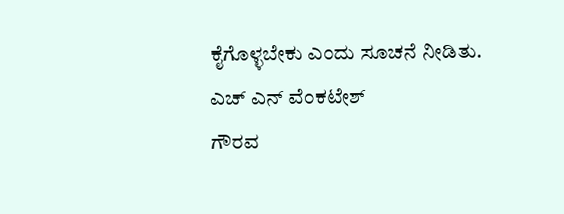ಕೈಗೊಳ್ಳಬೇಕು ಎಂದು ಸೂಚನೆ ನೀಡಿತು.
ಎಚ್ ಎನ್ ವೆಂಕಟೇಶ್
ಗೌರವ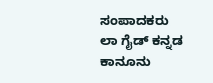ಸಂಪಾದಕರು
ಲಾ ಗೈಡ್ ಕನ್ನಡ ಕಾನೂನು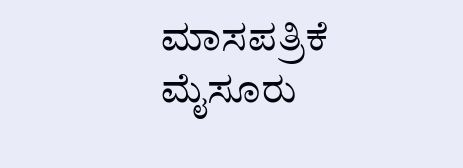ಮಾಸಪತ್ರಿಕೆ
ಮೈಸೂರು